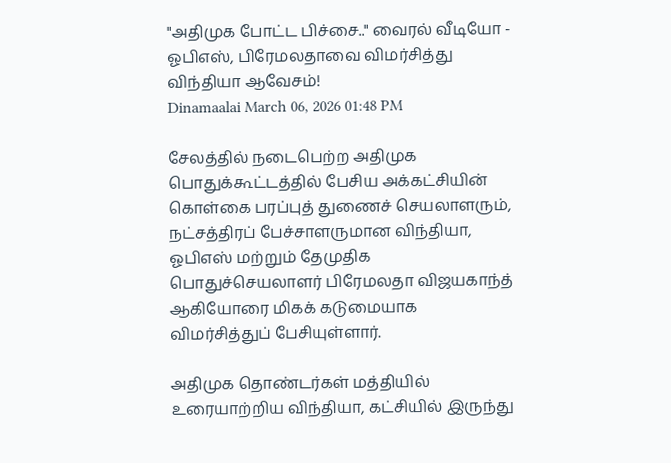"அதிமுக போட்ட பிச்சை.." வைரல் வீடியோ - ஓபிஎஸ், பிரேமலதாவை விமர்சித்து விந்தியா ஆவேசம்!
Dinamaalai March 06, 2026 01:48 PM

சேலத்தில் நடைபெற்ற அதிமுக பொதுக்கூட்டத்தில் பேசிய அக்கட்சியின் கொள்கை பரப்புத் துணைச் செயலாளரும், நட்சத்திரப் பேச்சாளருமான விந்தியா, ஓபிஎஸ் மற்றும் தேமுதிக பொதுச்செயலாளர் பிரேமலதா விஜயகாந்த் ஆகியோரை மிகக் கடுமையாக விமர்சித்துப் பேசியுள்ளார்.

அதிமுக தொண்டர்கள் மத்தியில் உரையாற்றிய விந்தியா, கட்சியில் இருந்து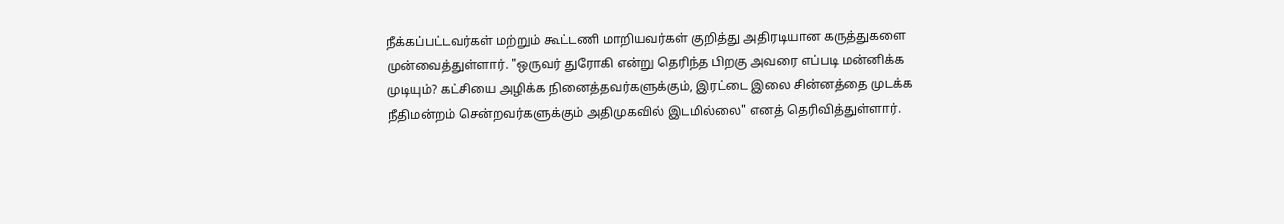நீக்கப்பட்டவர்கள் மற்றும் கூட்டணி மாறியவர்கள் குறித்து அதிரடியான கருத்துகளை முன்வைத்துள்ளார். "ஒருவர் துரோகி என்று தெரிந்த பிறகு அவரை எப்படி மன்னிக்க முடியும்? கட்சியை அழிக்க நினைத்தவர்களுக்கும், இரட்டை இலை சின்னத்தை முடக்க நீதிமன்றம் சென்றவர்களுக்கும் அதிமுகவில் இடமில்லை" எனத் தெரிவித்துள்ளார்.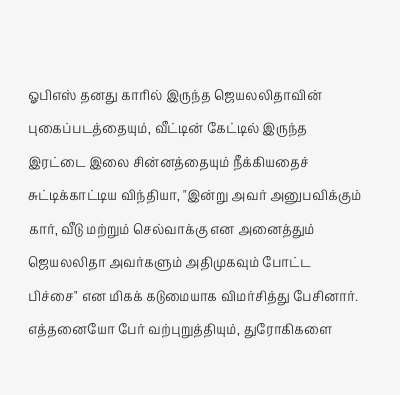ஓபிஎஸ் தனது காரில் இருந்த ஜெயலலிதாவின் புகைப்படத்தையும், வீட்டின் கேட்டில் இருந்த இரட்டை இலை சின்னத்தையும் நீக்கியதைச் சுட்டிக்காட்டிய விந்தியா, "இன்று அவர் அனுபவிக்கும் கார், வீடு மற்றும் செல்வாக்கு என அனைத்தும் ஜெயலலிதா அவர்களும் அதிமுகவும் போட்ட பிச்சை" என மிகக் கடுமையாக விமர்சித்து பேசினார். எத்தனையோ பேர் வற்புறுத்தியும், துரோகிகளை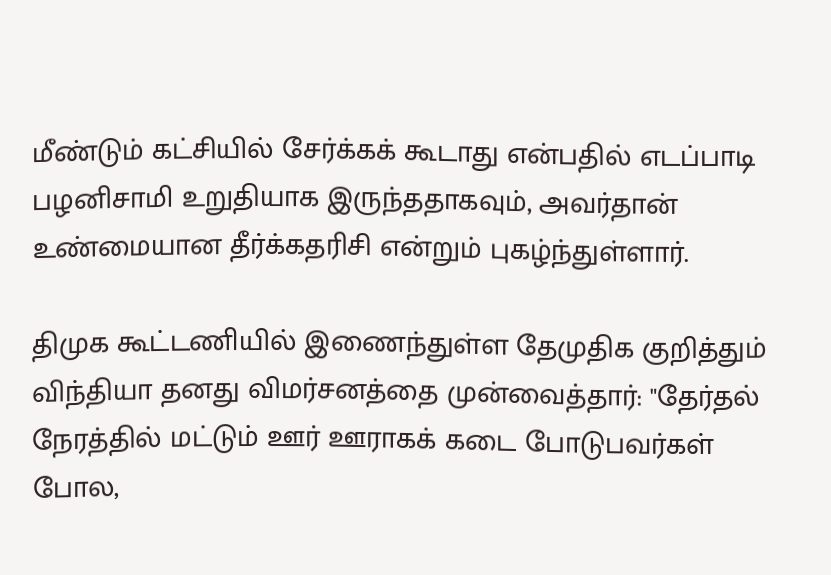மீண்டும் கட்சியில் சேர்க்கக் கூடாது என்பதில் எடப்பாடி பழனிசாமி உறுதியாக இருந்ததாகவும், அவர்தான் உண்மையான தீர்க்கதரிசி என்றும் புகழ்ந்துள்ளார்.

திமுக கூட்டணியில் இணைந்துள்ள தேமுதிக குறித்தும் விந்தியா தனது விமர்சனத்தை முன்வைத்தார்: "தேர்தல் நேரத்தில் மட்டும் ஊர் ஊராகக் கடை போடுபவர்கள் போல,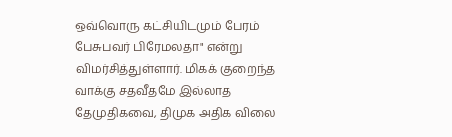ஒவ்வொரு கட்சியிடமும் பேரம் பேசுபவர் பிரேமலதா" என்று விமர்சித்துள்ளார். மிகக் குறைந்த வாக்கு சதவீதமே இல்லாத தேமுதிகவை, திமுக அதிக விலை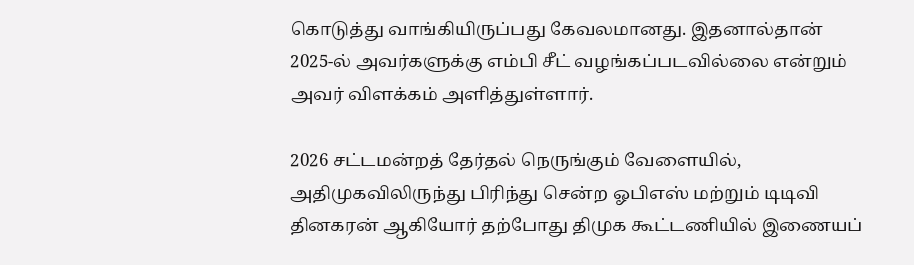கொடுத்து வாங்கியிருப்பது கேவலமானது. இதனால்தான் 2025-ல் அவர்களுக்கு எம்பி சீட் வழங்கப்படவில்லை என்றும் அவர் விளக்கம் அளித்துள்ளார்.

2026 சட்டமன்றத் தேர்தல் நெருங்கும் வேளையில், அதிமுகவிலிருந்து பிரிந்து சென்ற ஓபிஎஸ் மற்றும் டிடிவி தினகரன் ஆகியோர் தற்போது திமுக கூட்டணியில் இணையப்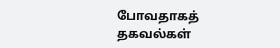போவதாகத் தகவல்கள்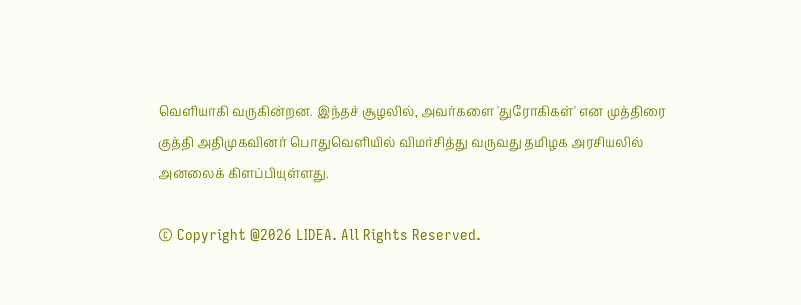வெளியாகி வருகின்றன. இந்தச் சூழலில், அவர்களை 'துரோகிகள்' என முத்திரை குத்தி அதிமுகவினர் பொதுவெளியில் விமர்சித்து வருவது தமிழக அரசியலில் அனலைக் கிளப்பியுள்ளது.

© Copyright @2026 LIDEA. All Rights Reserved.